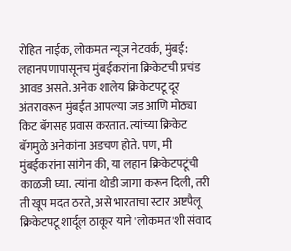रोहित नाईक, लोकमत न्यूज नेटवर्क, मुंबई: लहानपणापासूनच मुंबईकरांना क्रिकेटची प्रचंड आवड असते. अनेक शालेय क्रिकेटपटू दूर अंतरावरून मुंबईत आपल्या जड आणि मोठ्या किट बॅगसह प्रवास करतात. त्यांच्या क्रिकेट बॅगमुळे अनेकांना अडचण होते. पण, मी मुंबईकरांना सांगेन की, या लहान क्रिकेटपटूंची काळजी घ्या. त्यांना थोडी जागा करून दिली, तरी ती खूप मदत ठरते, असे भारताचा स्टार अष्टपैलू क्रिकेटपटू शार्दूल ठाकूर याने 'लोकमत'शी संवाद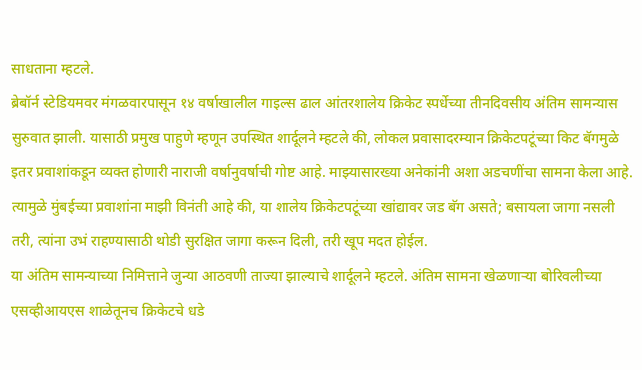साधताना म्हटले.
ब्रेबॉर्न स्टेडियमवर मंगळवारपासून १४ वर्षाखालील गाइल्स ढाल आंतरशालेय क्रिकेट स्पर्धेच्या तीनदिवसीय अंतिम सामन्यास सुरुवात झाली. यासाठी प्रमुख पाहुणे म्हणून उपस्थित शार्दूलने म्हटले की, लोकल प्रवासादरम्यान क्रिकेटपटूंच्या किट बॅगमुळे इतर प्रवाशांकडून व्यक्त होणारी नाराजी वर्षानुवर्षाची गोष्ट आहे. माझ्यासारख्या अनेकांनी अशा अडचणींचा सामना केला आहे. त्यामुळे मुंबईच्या प्रवाशांना माझी विनंती आहे की, या शालेय क्रिकेटपटूंच्या खांद्यावर जड बॅग असते; बसायला जागा नसली तरी, त्यांना उभं राहण्यासाठी थोडी सुरक्षित जागा करून दिली, तरी खूप मदत होईल.
या अंतिम सामन्याच्या निमित्ताने जुन्या आठवणी ताज्या झाल्याचे शार्दूलने म्हटले. अंतिम सामना खेळणाऱ्या बोरिवलीच्या एसव्हीआयएस शाळेतूनच क्रिकेटचे धडे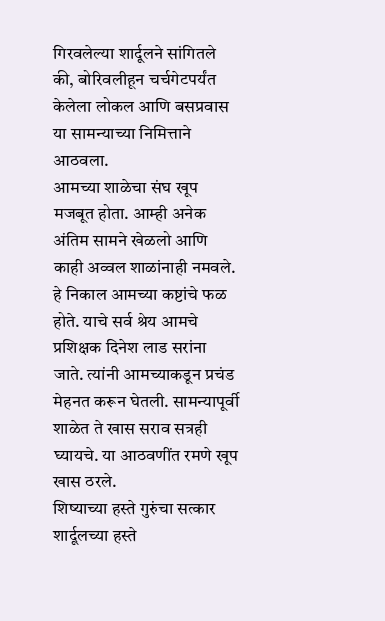गिरवलेल्या शार्दूलने सांगितले की, बोरिवलीहून चर्चगेटपर्यंत केलेला लोकल आणि बसप्रवास या सामन्याच्या निमित्ताने आठवला.
आमच्या शाळेचा संघ खूप मजबूत होता. आम्ही अनेक अंतिम सामने खेळलो आणि काही अव्वल शाळांनाही नमवले. हे निकाल आमच्या कष्टांचे फळ होते. याचे सर्व श्रेय आमचे प्रशिक्षक दिनेश लाड सरांना जाते. त्यांनी आमच्याकडून प्रचंड मेहनत करून घेतली. सामन्यापूर्वी शाळेत ते खास सराव सत्रही घ्यायचे. या आठवणींत रमणे खूप खास ठरले.
शिष्याच्या हस्ते गुरुंचा सत्कार
शार्दूलच्या हस्ते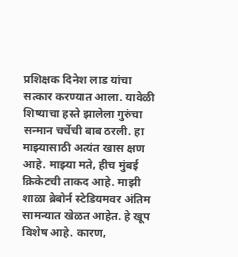प्रशिक्षक दिनेश लाड यांचा सत्कार करण्यात आला. यावेळी शिष्याचा हस्ते झालेला गुरुंचा सन्मान चर्चेची बाब ठरली. हा माझ्यासाठी अत्यंत खास क्षण आहे. माझ्या मते, हीच मुंबई क्रिकेटची ताकद आहे. माझी शाळा ब्रेबोर्न स्टेडियमवर अंतिम सामन्यात खेळत आहेत. हे खूप विशेष आहे. कारण,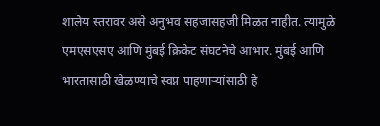शालेय स्तरावर असे अनुभव सहजासहजी मिळत नाहीत. त्यामुळे एमएसएसए आणि मुंबई क्रिकेट संघटनेचे आभार. मुंबई आणि भारतासाठी खेळण्याचे स्वप्न पाहणाऱ्यांसाठी हे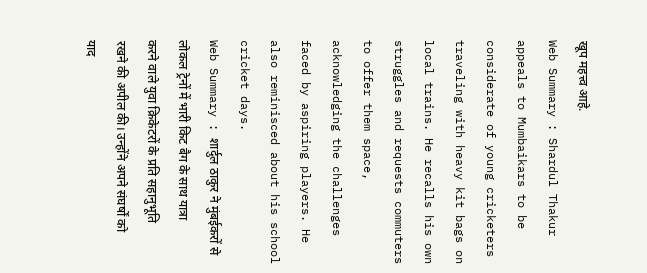खूप महत्त्व आहे.
Web Summary : Shardul Thakur appeals to Mumbaikars to be considerate of young cricketers traveling with heavy kit bags on local trains. He recalls his own struggles and requests commuters to offer them space, acknowledging the challenges faced by aspiring players. He also reminisced about his school cricket days.
Web Summary : शार्दुल ठाकुर ने मुंबईकरों से लोकल ट्रेनों में भारी किट बैग के साथ यात्रा करने वाले युवा क्रिकेटरों के प्रति सहानुभूति रखने की अपील की। उन्होंने अपने संघर्षों को याद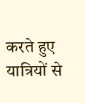करते हुए यात्रियों से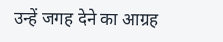उन्हें जगह देने का आग्रह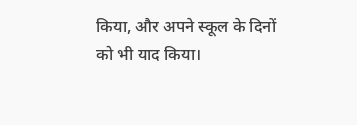किया, और अपने स्कूल के दिनों को भी याद किया।